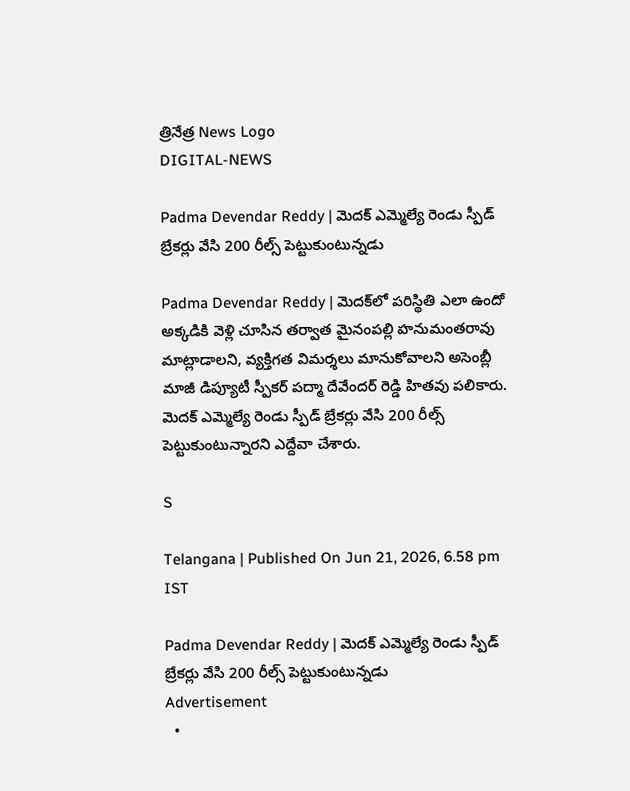త్రినేత్ర News Logo
DIGITAL-NEWS

Padma Devendar Reddy | మెద‌క్ ఎమ్మెల్యే రెండు స్పీడ్ బ్రేక‌ర్లు వేసి 200 రీల్స్ పెట్టుకుంటున్న‌డు

Padma Devendar Reddy | మెదక్‌లో పరిస్థితి ఎలా ఉందో అక్కడికి వెళ్లి చూసిన త‌ర్వాత‌ మైనంపల్లి హనుమంతరావు మాట్లాడాలని, వ్య‌క్తిగ‌త విమ‌ర్శ‌లు మానుకోవాల‌ని అసెంబ్లీ మాజీ డిప్యూటీ స్పీకర్ పద్మా దేవేందర్ రెడ్డి హిత‌వు ప‌లికారు. మెదక్ ఎమ్మెల్యే రెండు స్పీడ్ బ్రేకర్లు వేసి 200 రీల్స్ పెట్టుకుంటున్నారని ఎద్దేవా చేశారు.

S

Telangana | Published On Jun 21, 2026, 6.58 pm IST

Padma Devendar Reddy | మెద‌క్ ఎమ్మెల్యే రెండు స్పీడ్ బ్రేక‌ర్లు వేసి 200 రీల్స్ పెట్టుకుంటున్న‌డు
Advertisement
  •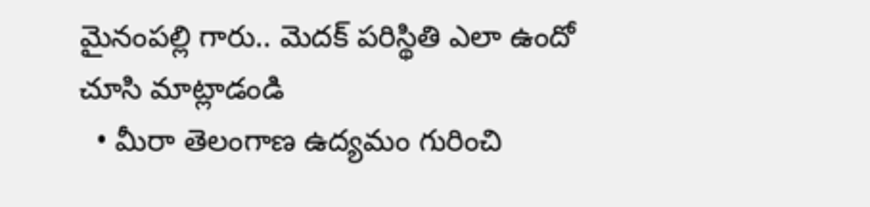మైనంప‌ల్లి గారు.. మెద‌క్ ప‌రిస్థితి ఎలా ఉందో చూసి మాట్లాడండి
  • మీరా తెలంగాణ ఉద్య‌మం గురించి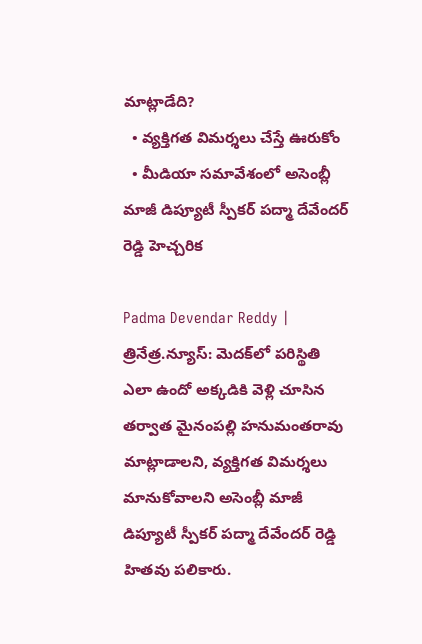మాట్లాడేది?
  • వ్య‌క్తిగ‌త విమ‌ర్శ‌లు చేస్తే ఊరుకోం
  • మీడియా స‌మావేశంలో అసెంబ్లీ మాజీ డిప్యూటీ స్పీకర్ పద్మా దేవేందర్ రెడ్డి హెచ్చ‌రిక‌

Padma Devendar Reddy | త్రినేత్ర‌.న్యూస్‌: మెదక్‌లో పరిస్థితి ఎలా ఉందో అక్కడికి వెళ్లి చూసిన త‌ర్వాత‌ మైనంపల్లి హనుమంతరావు మాట్లాడాలని, వ్య‌క్తిగ‌త విమ‌ర్శ‌లు మానుకోవాల‌ని అసెంబ్లీ మాజీ డిప్యూటీ స్పీకర్ పద్మా దేవేందర్ రెడ్డి హిత‌వు ప‌లికారు.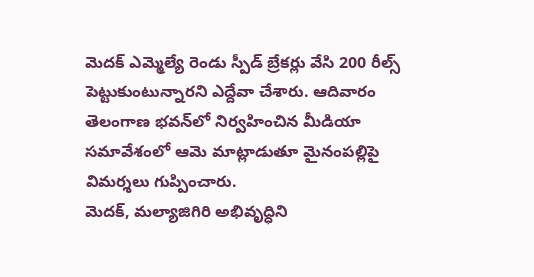మెదక్ ఎమ్మెల్యే రెండు స్పీడ్ బ్రేకర్లు వేసి 200 రీల్స్ పెట్టుకుంటున్నారని ఎద్దేవా చేశారు. ఆదివారం తెలంగాణ భ‌వ‌న్‌లో నిర్వ‌హించిన మీడియా స‌మావేశంలో ఆమె మాట్లాడుతూ మైనంప‌ల్లిపై విమ‌ర్శ‌లు గుప్పించారు.
మెద‌క్, మ‌ల్యాజిగిరి అభివృద్ధిని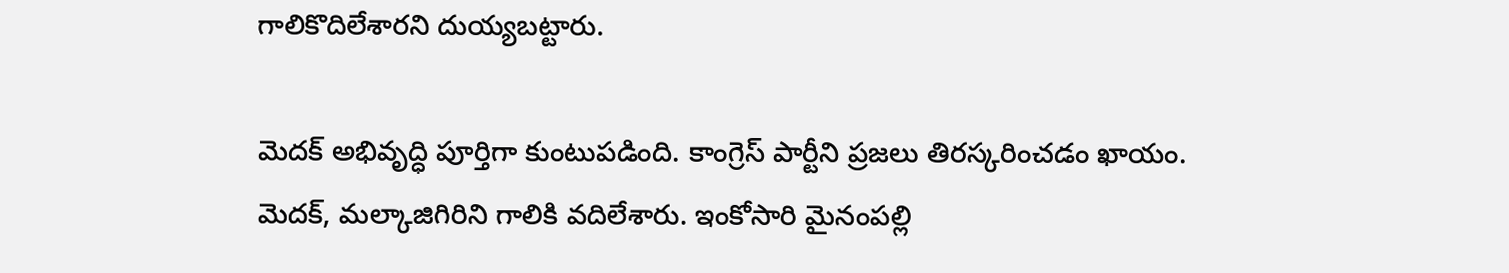గాలికొదిలేశార‌ని దుయ్య‌బ‌ట్టారు.

మెదక్ అభివృద్ధి పూర్తిగా కుంటుపడింది. కాంగ్రెస్ పార్టీని ప్రజలు తిరస్కరించడం ఖాయం. మెదక్, మల్కాజిగిరిని గాలికి వదిలేశారు. ఇంకోసారి మైనంపల్లి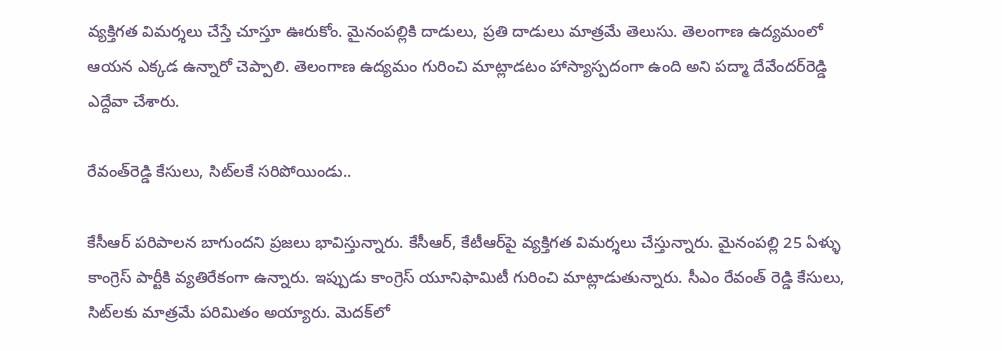వ్యక్తిగత విమర్శలు చేస్తే చూస్తూ ఊరుకోం. మైనంపల్లికి దాడులు, ప్రతి దాడులు మాత్రమే తెలుసు. తెలంగాణ ఉద్యమంలో ఆయ‌న ఎక్క‌డ ఉన్నారో చెప్పాలి. తెలంగాణ ఉద్యమం గురించి మాట్లాడటం హాస్యాస్పదంగా ఉంది అని ప‌ద్మా దేవేంద‌ర్‌రెడ్డి ఎద్దేవా చేశారు.

రేవంత్‌రెడ్డి కేసులు, సిట్‌ల‌కే స‌రిపోయిండు..

కేసీఆర్ పరిపాలన బాగుందని ప్రజలు భావిస్తున్నారు. కేసీఆర్, కేటీఆర్‌పై వ్యక్తిగత విమర్శలు చేస్తున్నారు. మైనంపల్లి 25 ఏళ్ళు కాంగ్రెస్ పార్టీకి వ్యతిరేకంగా ఉన్నారు. ఇప్పుడు కాంగ్రెస్ యూనిఫామిటీ గురించి మాట్లాడుతున్నారు. సీఎం రేవంత్ రెడ్డి కేసులు, సిట్‌లకు మాత్రమే పరిమితం అయ్యారు. మెదక్‌లో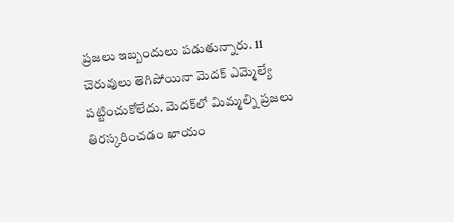ప్రజలు ఇబ్బందులు పడుతున్నారు. 11 చెరువులు తెగిపోయినా మెదక్ ఎమ్మెల్యే పట్టించుకోలేదు. మెదక్‌లో మిమ్మల్ని ప్రజలు తిరస్కరించడం ఖాయం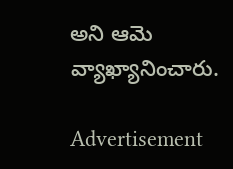అని ఆమె వ్యాఖ్యానించారు.

Advertisement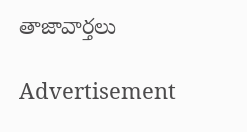తాజావార్తలు

Advertisement